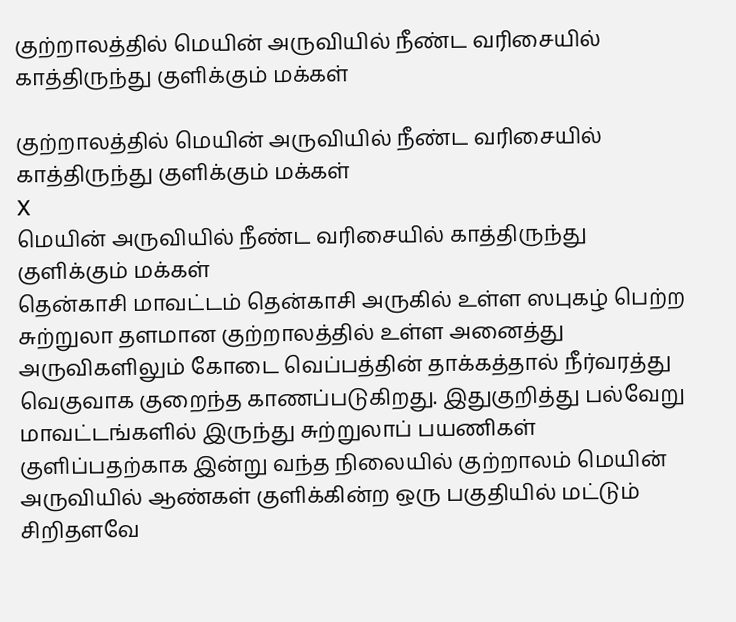குற்றாலத்தில் மெயின் அருவியில் நீண்ட வரிசையில் காத்திருந்து குளிக்கும் மக்கள்

குற்றாலத்தில் மெயின் அருவியில் நீண்ட வரிசையில் காத்திருந்து குளிக்கும் மக்கள்
X
மெயின் அருவியில் நீண்ட வரிசையில் காத்திருந்து குளிக்கும் மக்கள்
தென்காசி மாவட்டம் தென்காசி அருகில் உள்ள ஸபுகழ் பெற்ற சுற்றுலா தளமான குற்றாலத்தில் உள்ள அனைத்து அருவிகளிலும் கோடை வெப்பத்தின் தாக்கத்தால் நீர்வரத்து வெகுவாக குறைந்த காணப்படுகிறது. இதுகுறித்து பல்வேறு மாவட்டங்களில் இருந்து சுற்றுலாப் பயணிகள் குளிப்பதற்காக இன்று வந்த நிலையில் குற்றாலம் மெயின் அருவியில் ஆண்கள் குளிக்கின்ற ஒரு பகுதியில் மட்டும் சிறிதளவே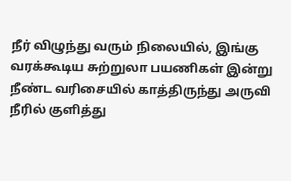நீர் விழுந்து வரும் நிலையில், இங்கு வரக்கூடிய சுற்றுலா பயணிகள் இன்று நீண்ட வரிசையில் காத்திருந்து அருவி நீரில் குளித்து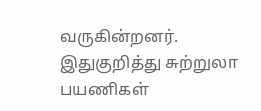வருகின்றனர். இதுகுறித்து சுற்றுலா பயணிகள்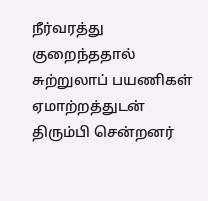நீர்வரத்து குறைந்ததால் சுற்றுலாப் பயணிகள் ஏமாற்றத்துடன் திரும்பி சென்றனர்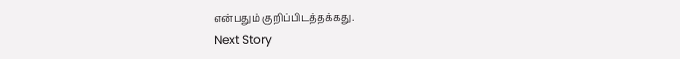என்பதும் குறிப்பிடத்தக்கது.
Next Story